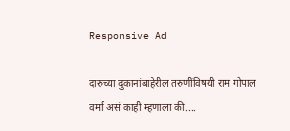Responsive Ad

दारुच्या दुकानांबाहेरील तरुणींविषयी राम गोपाल वर्मा असं काही म्हणाला की....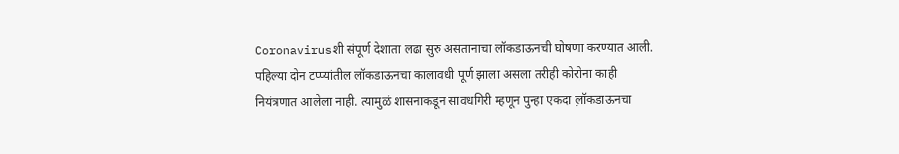Coronavirusशी संपूर्ण देशाता लढा सुरु असतानाचा लॉकडाऊनची घोषणा करण्यात आली. पहिल्या दोन टप्प्यांतील लॉकडाऊनचा कालावधी पूर्ण झाला असला तरीही कोरोना काही नियंत्रणात आलेला नाही. त्यामुळं शासनाकडून सावधगिरी म्हणून पुन्हा एकदा ल़ॉकडाऊनचा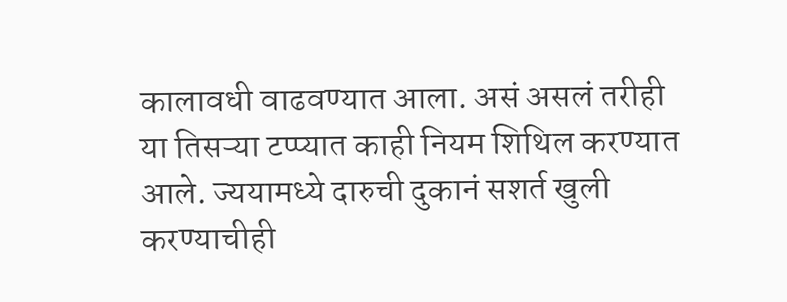कालावधी वाढवण्यात आला. असं असलं तरीही या तिसऱ्या टप्प्यात काही नियम शिथिल करण्यात आले. ज्ययामध्ये दारुची दुकानं सशर्त खुली करण्याचीही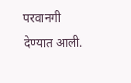परवानगी देण्यात आली.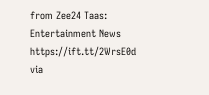from Zee24 Taas: Entertainment News https://ift.tt/2WrsE0d
via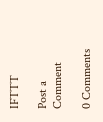IFTTT

Post a Comment

0 Comments